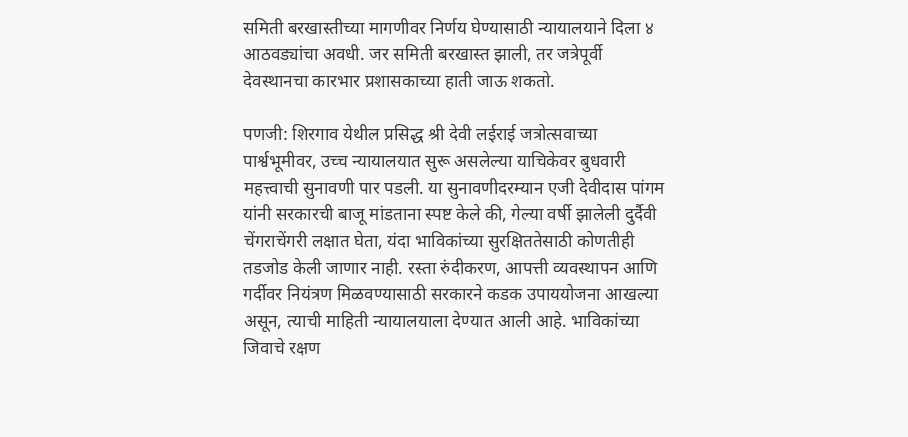समिती बरखास्तीच्या मागणीवर निर्णय घेण्यासाठी न्यायालयाने दिला ४ आठवड्यांचा अवधी. जर समिती बरखास्त झाली, तर जत्रेपूर्वी देवस्थानचा कारभार प्रशासकाच्या हाती जाऊ शकतो.

पणजी: शिरगाव येथील प्रसिद्ध श्री देवी लईराई जत्रोत्सवाच्या पार्श्वभूमीवर, उच्च न्यायालयात सुरू असलेल्या याचिकेवर बुधवारी महत्त्वाची सुनावणी पार पडली. या सुनावणीदरम्यान एजी देवीदास पांगम यांनी सरकारची बाजू मांडताना स्पष्ट केले की, गेल्या वर्षी झालेली दुर्दैवी चेंगराचेंगरी लक्षात घेता, यंदा भाविकांच्या सुरक्षिततेसाठी कोणतीही तडजोड केली जाणार नाही. रस्ता रुंदीकरण, आपत्ती व्यवस्थापन आणि गर्दीवर नियंत्रण मिळवण्यासाठी सरकारने कडक उपाययोजना आखल्या असून, त्याची माहिती न्यायालयाला देण्यात आली आहे. भाविकांच्या जिवाचे रक्षण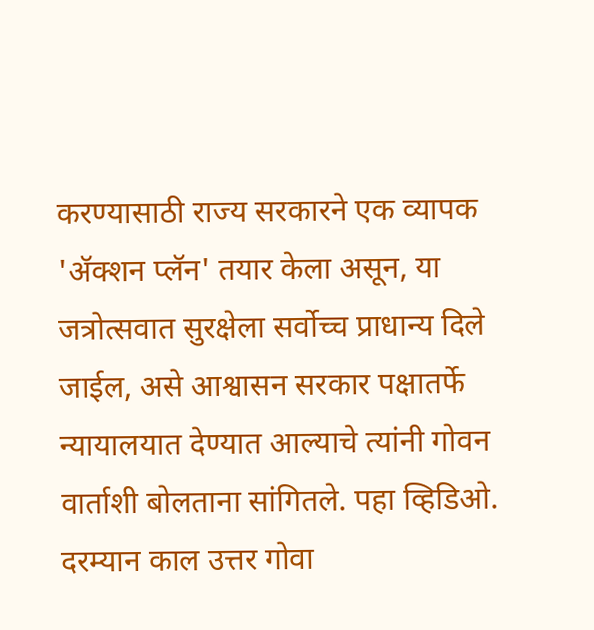करण्यासाठी राज्य सरकारने एक व्यापक 'ॲक्शन प्लॅन' तयार केला असून, या जत्रोत्सवात सुरक्षेला सर्वोच्च प्राधान्य दिले जाईल, असे आश्वासन सरकार पक्षातर्फे न्यायालयात देण्यात आल्याचे त्यांनी गोवन वार्ताशी बोलताना सांगितले. पहा व्हिडिओ.
दरम्यान काल उत्तर गोवा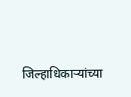जिल्हाधिकाऱ्यांच्या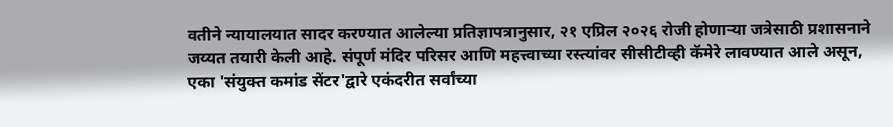वतीने न्यायालयात सादर करण्यात आलेल्या प्रतिज्ञापत्रानुसार, २१ एप्रिल २०२६ रोजी होणाऱ्या जत्रेसाठी प्रशासनाने जय्यत तयारी केली आहे. संपूर्ण मंदिर परिसर आणि महत्त्वाच्या रस्त्यांवर सीसीटीव्ही कॅमेरे लावण्यात आले असून, एका 'संयुक्त कमांड सेंटर'द्वारे एकंदरीत सर्वांच्या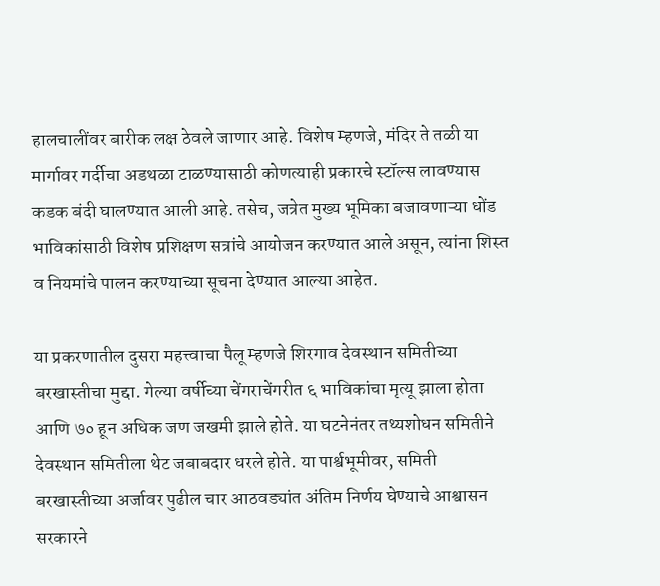हालचालींवर बारीक लक्ष ठेवले जाणार आहे. विशेष म्हणजे, मंदिर ते तळी या मार्गावर गर्दीचा अडथळा टाळण्यासाठी कोणत्याही प्रकारचे स्टॉल्स लावण्यास कडक बंदी घालण्यात आली आहे. तसेच, जत्रेत मुख्य भूमिका बजावणाऱ्या धोंड भाविकांसाठी विशेष प्रशिक्षण सत्रांचे आयोजन करण्यात आले असून, त्यांना शिस्त व नियमांचे पालन करण्याच्या सूचना देण्यात आल्या आहेत.

या प्रकरणातील दुसरा महत्त्वाचा पैलू म्हणजे शिरगाव देवस्थान समितीच्या बरखास्तीचा मुद्दा. गेल्या वर्षीच्या चेंगराचेंगरीत ६ भाविकांचा मृत्यू झाला होता आणि ७० हून अधिक जण जखमी झाले होते. या घटनेनंतर तथ्यशोधन समितीने देवस्थान समितीला थेट जबाबदार धरले होते. या पार्श्वभूमीवर, समिती बरखास्तीच्या अर्जावर पुढील चार आठवड्यांत अंतिम निर्णय घेण्याचे आश्वासन सरकारने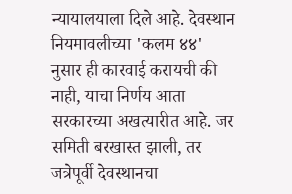न्यायालयाला दिले आहे. देवस्थान नियमावलीच्या 'कलम ४४' नुसार ही कारवाई करायची की नाही, याचा निर्णय आता सरकारच्या अखत्यारीत आहे. जर समिती बरखास्त झाली, तर जत्रेपूर्वी देवस्थानचा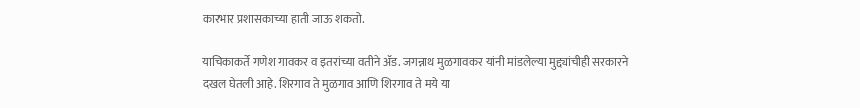कारभार प्रशासकाच्या हाती जाऊ शकतो.

याचिकाकर्ते गणेश गावकर व इतरांच्या वतीने ॲड. जगन्नाथ मुळगावकर यांनी मांडलेल्या मुद्द्यांचीही सरकारने दखल घेतली आहे. शिरगाव ते मुळगाव आणि शिरगाव ते मये या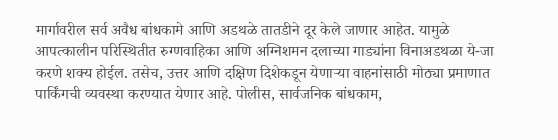मार्गावरील सर्व अवैध बांधकामे आणि अडथळे तातडीने दूर केले जाणार आहेत. यामुळे आपत्कालीन परिस्थितीत रुग्णवाहिका आणि अग्निशमन दलाच्या गाड्यांना विनाअडथळा ये-जा करणे शक्य होईल. तसेच, उत्तर आणि दक्षिण दिशेकडून येणाऱ्या वाहनांसाठी मोठ्या प्रमाणात पार्किंगची व्यवस्था करण्यात येणार आहे. पोलीस, सार्वजनिक बांधकाम,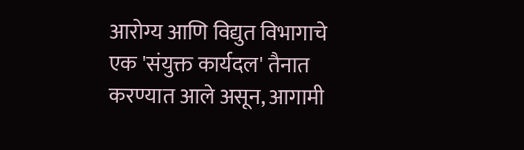आरोग्य आणि विद्युत विभागाचे एक 'संयुक्त कार्यदल' तैनात करण्यात आले असून, आगामी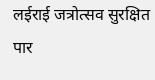लईराई जत्रोत्सव सुरक्षित पार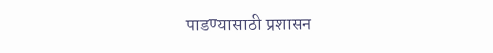पाडण्यासाठी प्रशासन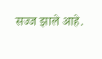सज्ज झाले आहे.